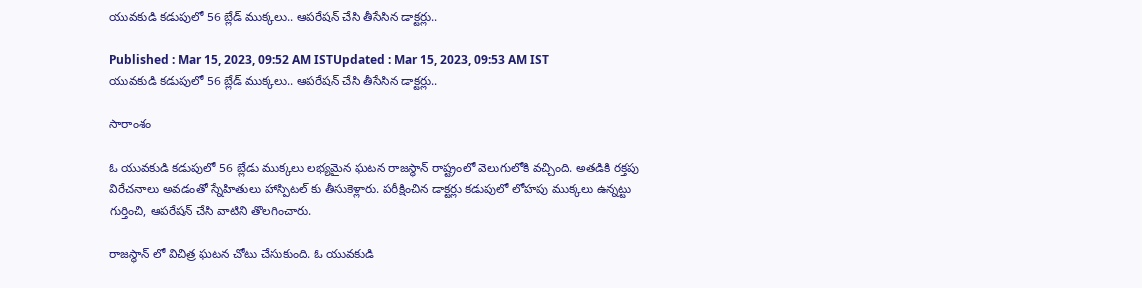యువకుడి కడుపులో 56 బ్లేడ్ ముక్కలు.. ఆపరేషన్ చేసి తీసేసిన డాక్టర్లు..

Published : Mar 15, 2023, 09:52 AM ISTUpdated : Mar 15, 2023, 09:53 AM IST
యువకుడి కడుపులో 56 బ్లేడ్ ముక్కలు.. ఆపరేషన్ చేసి తీసేసిన డాక్టర్లు..

సారాంశం

ఓ యువకుడి కడుపులో 56 బ్లేడు ముక్కలు లభ్యమైన ఘటన రాజస్థాన్ రాష్ట్రంలో వెలుగులోకి వచ్చింది. అతడికి రక్తపు విరేచనాలు అవడంతో స్నేహితులు హాస్పిటల్ కు తీసుకెళ్లారు. పరీక్షించిన డాక్టర్లు కడుపులో లోహపు ముక్కలు ఉన్నట్టు గుర్తించి, ఆపరేషన్ చేసి వాటిని తొలగించారు.

రాజస్థాన్ లో విచిత్ర ఘటన చోటు చేసుకుంది. ఓ యువకుడి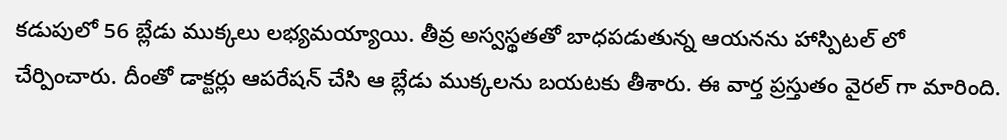కడుపులో 56 బ్లేడు ముక్కలు లభ్యమయ్యాయి. తీవ్ర అస్వస్థతతో బాధపడుతున్న ఆయనను హాస్పిటల్ లో చేర్పించారు. దీంతో డాక్టర్లు ఆపరేషన్ చేసి ఆ బ్లేడు ముక్కలను బయటకు తీశారు. ఈ వార్త ప్రస్తుతం వైరల్ గా మారింది.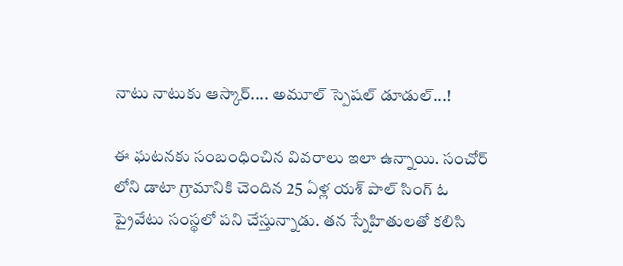నాటు నాటుకు ఆస్కార్.... అమూల్ స్పెషల్ డూడుల్...!

ఈ ఘటనకు సంబంధించిన వివరాలు ఇలా ఉన్నాయి. సంచోర్ లోని డాటా గ్రామానికి చెందిన 25 ఏళ్ల యశ్ పాల్ సింగ్ ఓ ప్రైవేటు సంస్థలో పని చేస్తున్నాడు. తన స్నేహితులతో కలిసి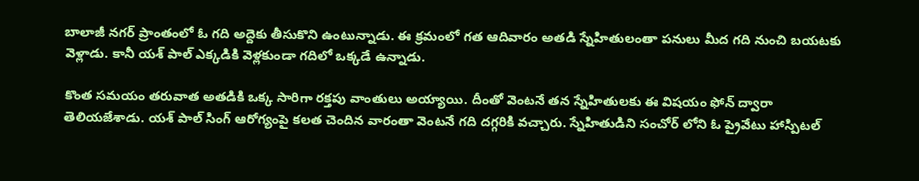బాలాజీ నగర్‌ ప్రాంతంలో ఓ గది అద్దెకు తీసుకొని ఉంటున్నాడు. ఈ క్రమంలో గత ఆదివారం అతడి స్నేహితులంతా పనులు మీద గది నుంచి బయటకు వెళ్లాడు. కానీ యశ్ పాల్ ఎక్కడికి వెళ్లకుండా గదిలో ఒక్కడే ఉన్నాడు.

కొంత సమయం తరువాత అతడికి ఒక్క సారిగా రక్తపు వాంతులు అయ్యాయి. దీంతో వెంటనే తన స్నేహితులకు ఈ విషయం ఫోన్ ద్వారా తెలియజేశాడు. యశ్ పాల్ సింగ్ ఆరోగ్యంపై కలత చెందిన వారంతా వెంటనే గది దగ్గరికి వచ్చారు. స్నేహితుడిని సంచోర్ లోని ఓ ప్రైవేటు హాస్పిటల్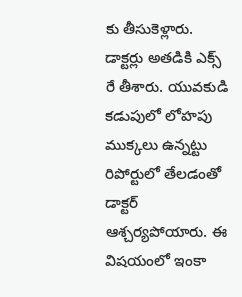కు తీసుకెళ్లారు. డాక్టర్లు అతడికి ఎక్స్ రే తీశారు. యువకుడి కడుపులో లోహపు ముక్కలు ఉన్నట్టు రిపోర్టులో తేలడంతో డాక్టర్ ఆశ్చర్యపోయారు. ఈ విషయంలో ఇంకా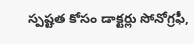స్పష్టత కోసం డాక్టర్లు సోనోగ్రఫీ,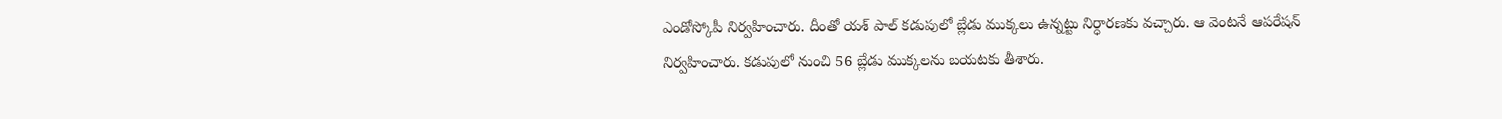ఎండోస్కోపీ నిర్వహించారు. దీంతో యశ్ పాల్ కడుపులో బ్లేడు ముక్కలు ఉన్నట్టు నిర్ధారణకు వచ్చారు. ఆ వెంటనే ఆపరేషన్ నిర్వహించారు. కడుపులో నుంచి 56 బ్లేడు ముక్కలను బయటకు తీశారు.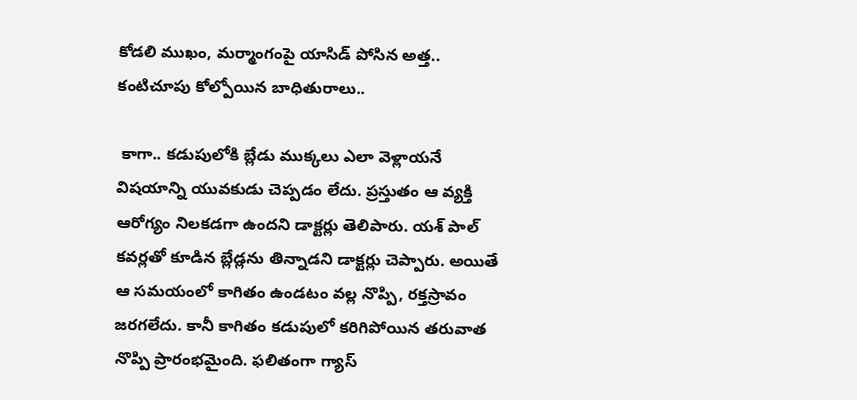కోడలి ముఖం, మర్మాంగంపై యాసిడ్ పోసిన అత్త.. కంటిచూపు కోల్పోయిన బాధితురాలు..

 కాగా.. కడుపులోకి బ్లేడు ముక్కలు ఎలా వెళ్లాయనే విషయాన్ని యువకుడు చెప్పడం లేదు. ప్రస్తుతం ఆ వ్యక్తి ఆరోగ్యం నిలకడగా ఉందని డాక్టర్లు తెలిపారు. యశ్ పాల్ కవర్లతో కూడిన బ్లేడ్లను తిన్నాడని డాక్టర్లు చెప్పారు. అయితే ఆ సమయంలో కాగితం ఉండటం వల్ల నొప్పి, రక్తస్రావం జరగలేదు. కానీ కాగితం కడుపులో కరిగిపోయిన తరువాత నొప్పి ప్రారంభమైంది. ఫలితంగా గ్యాస్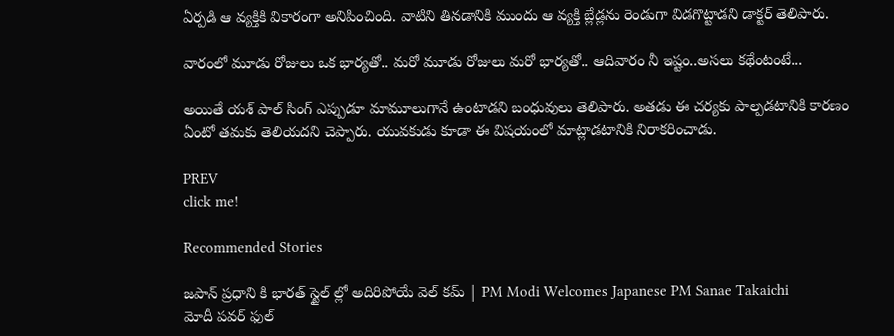ఏర్పడి ఆ వ్యక్తికి వికారంగా అనిపించింది. వాటిని తినడానికి ముందు ఆ వ్యక్తి బ్లేడ్లను రెండుగా విడగొట్టాడని డాక్టర్ తెలిపారు.

వారంలో మూడు రోజులు ఒక భార్యతో.. మరో మూడు రోజులు మరో భార్యతో.. ఆదివారం నీ ఇష్టం..అసలు కథేంటంటే...

అయితే యశ్ పాల్ సింగ్ ఎప్పుడూ మామూలుగానే ఉంటాడని బంధువులు తెలిపారు. అతడు ఈ చర్యకు పాల్పడటానికి కారణం ఏంటో తమకు తెలియదని చెప్పారు. యువకుడు కూడా ఈ విషయంలో మాట్లాడటానికి నిరాకరించాడు.

PREV
click me!

Recommended Stories

జపాన్ ప్రధాని కి భారత్ స్టైల్ ల్లో అదిరిపోయే వెల్ కమ్ | PM Modi Welcomes Japanese PM Sanae Takaichi
మోదీ పవర్ ఫుల్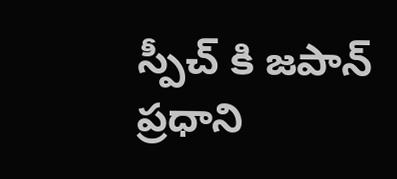స్పీచ్ కి జపాన్ ప్రధాని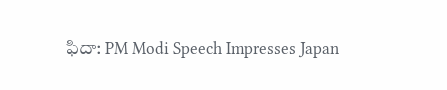ఫిదా: PM Modi Speech Impresses Japan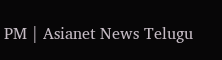PM | Asianet News Telugu